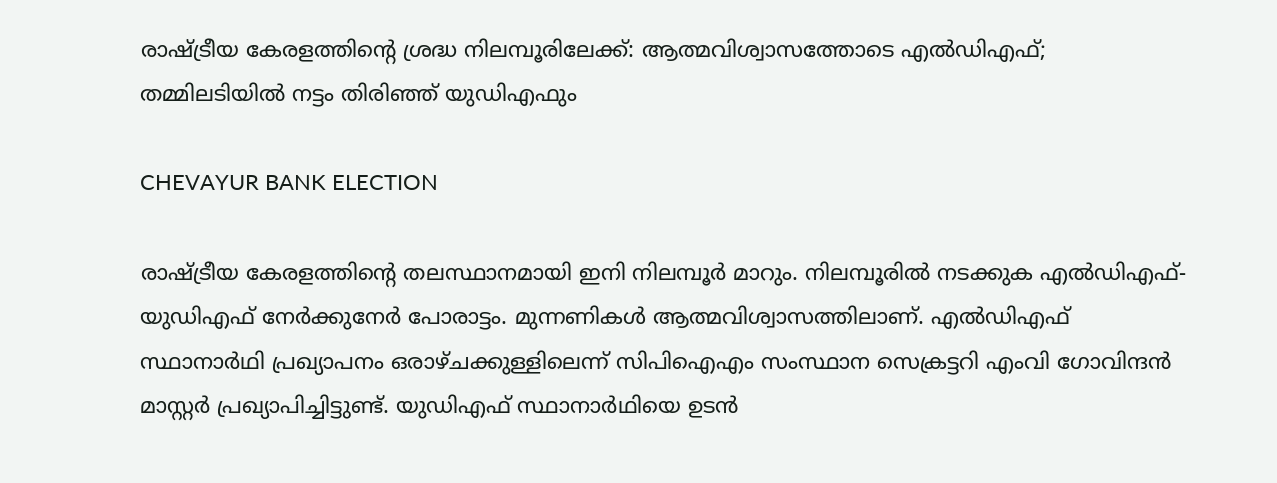രാഷ്ട്രീയ കേരളത്തിന്‍റെ ശ്രദ്ധ നിലമ്പൂരിലേക്ക്: ആത്മവിശ്വാസത്തോടെ എല്‍ഡിഎഫ്; തമ്മിലടിയിൽ നട്ടം തിരിഞ്ഞ് യുഡിഎഫും

CHEVAYUR BANK ELECTION

രാഷ്ട്രീയ കേരളത്തിന്റെ തലസ്ഥാനമായി ഇനി നിലമ്പൂര്‍ മാറും. നിലമ്പൂരില്‍ നടക്കുക എല്‍ഡിഎഫ്-യുഡിഎഫ് നേര്‍ക്കുനേര്‍ പോരാട്ടം. മുന്നണികള്‍ ആത്മവിശ്വാസത്തിലാണ്. എല്‍ഡിഎഫ് സ്ഥാനാര്‍ഥി പ്രഖ്യാപനം ഒരാഴ്ചക്കുള്ളിലെന്ന് സിപിഐഎം സംസ്ഥാന സെക്രട്ടറി എംവി ഗോവിന്ദന്‍ മാസ്റ്റർ പ്രഖ്യാപിച്ചിട്ടുണ്ട്. യുഡിഎഫ് സ്ഥാനാര്‍ഥിയെ ഉടന്‍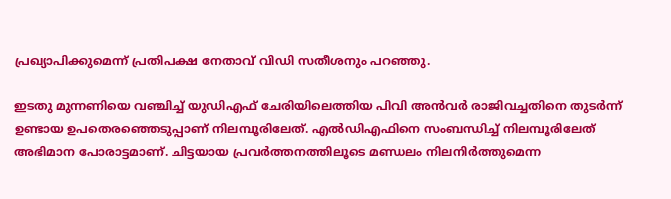പ്രഖ്യാപിക്കുമെന്ന് പ്രതിപക്ഷ നേതാവ് വിഡി സതീശനും പറഞ്ഞു.

ഇടതു മുന്നണിയെ വഞ്ചിച്ച് യുഡിഎഫ് ചേരിയിലെത്തിയ പിവി അന്‍വര്‍ രാജിവച്ചതിനെ തുടര്‍ന്ന് ഉണ്ടായ ഉപതെരഞ്ഞെടുപ്പാണ് നിലമ്പൂരിലേത്. എല്‍ഡിഎഫിനെ സംബന്ധിച്ച് നിലമ്പൂരിലേത് അഭിമാന പോരാട്ടമാണ്. ചിട്ടയായ പ്രവര്‍ത്തനത്തിലൂടെ മണ്ഡലം നിലനിര്‍ത്തുമെന്ന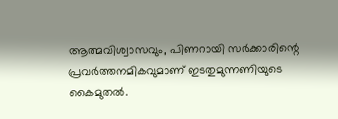ആത്മവിശ്വാസവും, പിണറായി സര്‍ക്കാരിന്റെ പ്രവര്‍ത്തനമികവുമാണ് ഇടതുമുന്നണിയുടെ കൈമുതല്‍.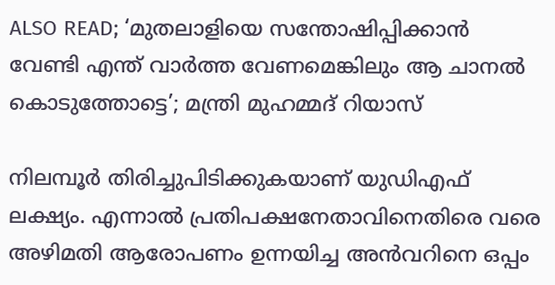ALSO READ; ‘മുതലാളിയെ സന്തോഷിപ്പിക്കാൻ വേണ്ടി എന്ത് വാർത്ത വേണമെങ്കിലും ആ ചാനൽ കൊടുത്തോട്ടെ’; മന്ത്രി മുഹമ്മദ് റിയാസ്

നിലമ്പൂര്‍ തിരിച്ചുപിടിക്കുകയാണ് യുഡിഎഫ് ലക്ഷ്യം. എന്നാല്‍ പ്രതിപക്ഷനേതാവിനെതിരെ വരെ അഴിമതി ആരോപണം ഉന്നയിച്ച അന്‍വറിനെ ഒപ്പം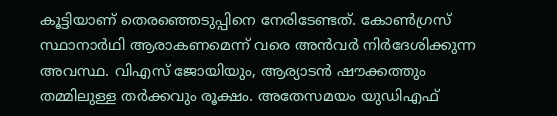കൂട്ടിയാണ് തെരഞ്ഞെടുപ്പിനെ നേരിടേണ്ടത്. കോണ്‍ഗ്രസ് സ്ഥാനാര്‍ഥി ആരാകണമെന്ന് വരെ അന്‍വര്‍ നിര്‍ദേശിക്കുന്ന അവസ്ഥ. വിഎസ് ജോയിയും, ആര്യാടന്‍ ഷൗക്കത്തും തമ്മിലുള്ള തര്‍ക്കവും രൂക്ഷം. അതേസമയം യുഡിഎഫ്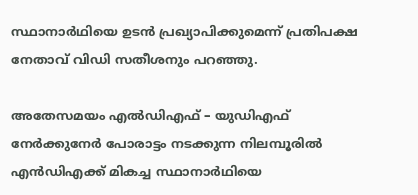സ്ഥാനാര്‍ഥിയെ ഉടന്‍ പ്രഖ്യാപിക്കുമെന്ന് പ്രതിപക്ഷ നേതാവ് വിഡി സതീശനും പറഞ്ഞു.

അതേസമയം എല്‍ഡിഎഫ് – യുഡിഎഫ് നേര്‍ക്കുനേര്‍ പോരാട്ടം നടക്കുന്ന നിലമ്പൂരില്‍ എന്‍ഡിഎക്ക് മികച്ച സ്ഥാനാര്‍ഥിയെ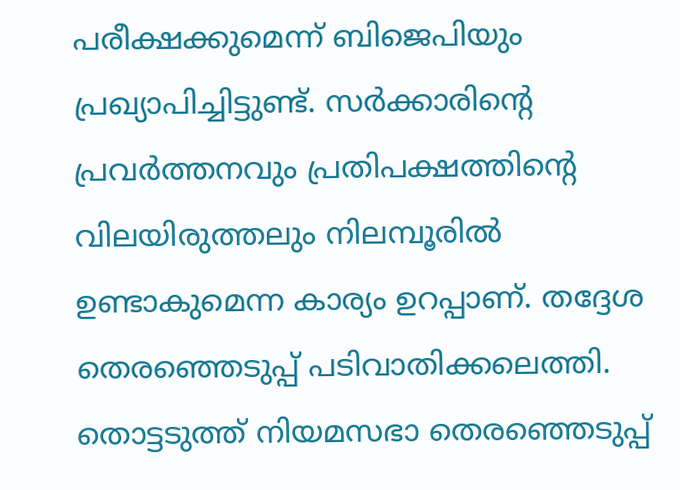പരീക്ഷക്കുമെന്ന് ബിജെപിയും പ്രഖ്യാപിച്ചിട്ടുണ്ട്. സര്‍ക്കാരിന്റെ പ്രവര്‍ത്തനവും പ്രതിപക്ഷത്തിന്റെ വിലയിരുത്തലും നിലമ്പൂരില്‍ ഉണ്ടാകുമെന്ന കാര്യം ഉറപ്പാണ്. തദ്ദേശ തെരഞ്ഞെടുപ്പ് പടിവാതിക്കലെത്തി. തൊട്ടടുത്ത് നിയമസഭാ തെരഞ്ഞെടുപ്പ്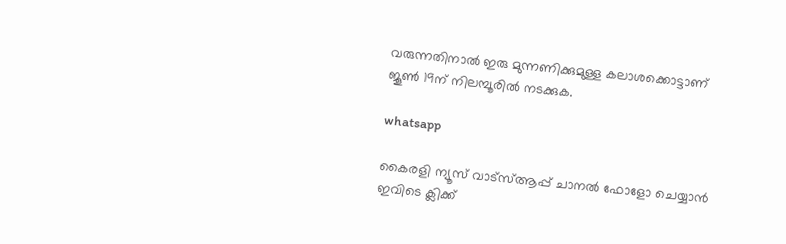വരുന്നതിനാൽ ഇരു മുന്നണിക്കുമുള്ള കലാശക്കൊട്ടാണ് ജൂണ്‍ 19ന് നിലമ്പൂരില്‍ നടക്കുക.

whatsapp

കൈരളി ന്യൂസ് വാട്‌സ്ആപ്പ് ചാനല്‍ ഫോളോ ചെയ്യാന്‍ ഇവിടെ ക്ലിക്ക്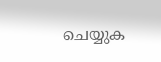ചെയ്യുക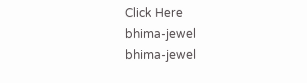Click Here
bhima-jewel
bhima-jewel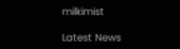milkimist

Latest News